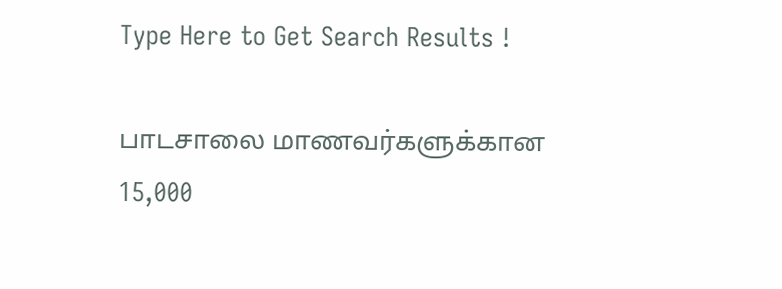Type Here to Get Search Results !

பாடசாலை மாணவர்களுக்கான 15,000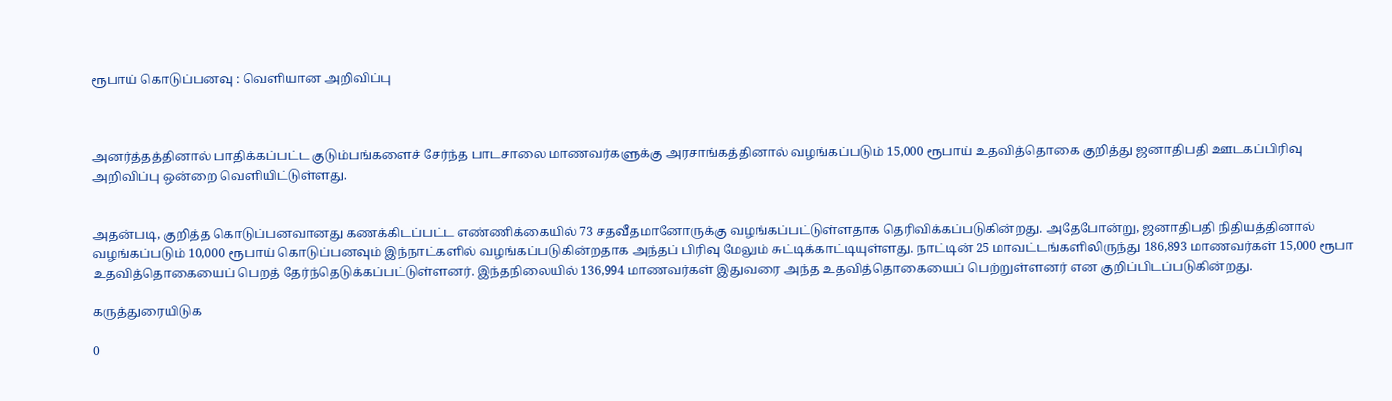ரூபாய் கொடுப்பனவு : வெளியான அறிவிப்பு



அனர்த்தத்தினால் பாதிக்கப்பட்ட குடும்பங்களைச் சேர்ந்த பாடசாலை மாணவர்களுக்கு அரசாங்கத்தினால் வழங்கப்படும் 15,000 ரூபாய் உதவித்தொகை குறித்து ஜனாதிபதி ஊடகப்பிரிவு அறிவிப்பு ஒன்றை வெளியிட்டுள்ளது.


அதன்படி, குறித்த கொடுப்பனவானது கணக்கிடப்பட்ட எண்ணிக்கையில் 73 சதவீதமானோருக்கு வழங்கப்பட்டுள்ளதாக தெரிவிக்கப்படுகின்றது. அதேபோன்று, ஜனாதிபதி நிதியத்தினால் வழங்கப்படும் 10,000 ரூபாய் கொடுப்பனவும் இந்நாட்களில் வழங்கப்படுகின்றதாக அந்தப் பிரிவு மேலும் சுட்டிக்காட்டியுள்ளது. நாட்டின் 25 மாவட்டங்களிலிருந்து 186,893 மாணவர்கள் 15,000 ரூபா உதவித்தொகையைப் பெறத் தேர்ந்தெடுக்கப்பட்டுள்ளனர். இந்தநிலையில் 136,994 மாணவர்கள் இதுவரை அந்த உதவித்தொகையைப் பெற்றுள்ளனர் என குறிப்பிடப்படுகின்றது.

கருத்துரையிடுக

0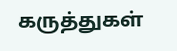கருத்துகள்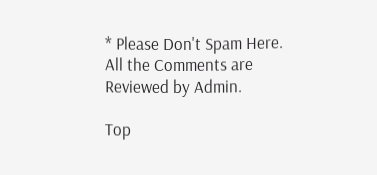* Please Don't Spam Here. All the Comments are Reviewed by Admin.

Top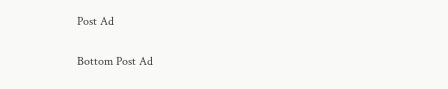Post Ad

Bottom Post Ad